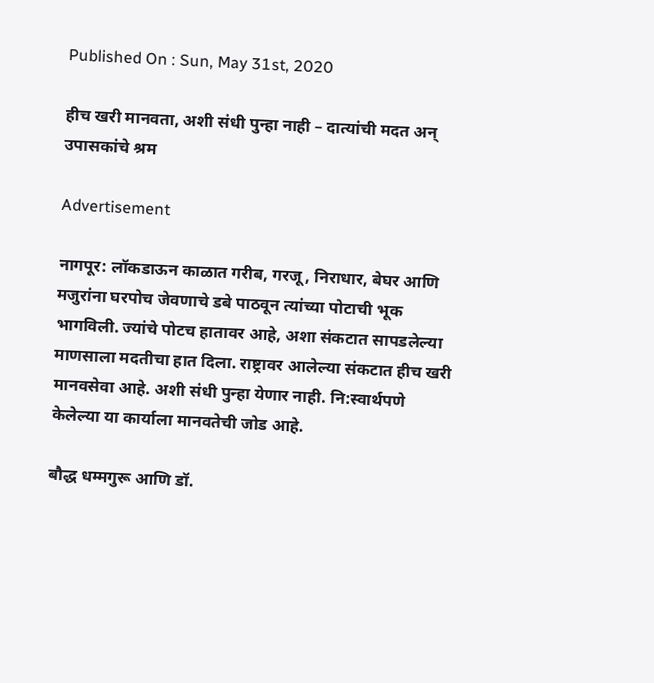Published On : Sun, May 31st, 2020

हीच खरी मानवता, अशी संधी पुन्हा नाही – दात्यांची मदत अन् उपासकांचे श्रम

Advertisement

नागपूर: लॉकडाऊन काळात गरीब, गरजू, निराधार, बेघर आणि मजुरांना घरपोच जेवणाचे डबे पाठवून त्यांच्या पोटाची भूक भागविली. ज्यांचे पोटच हातावर आहे, अशा संकटात सापडलेल्या माणसाला मदतीचा हात दिला. राष्ट्रावर आलेल्या संकटात हीच खरी मानवसेवा आहे. अशी संधी पुन्हा येणार नाही. नि:स्वार्थपणे केलेल्या या कार्याला मानवतेची जोड आहे.

बौद्ध धम्मगुरू आणि डॉ.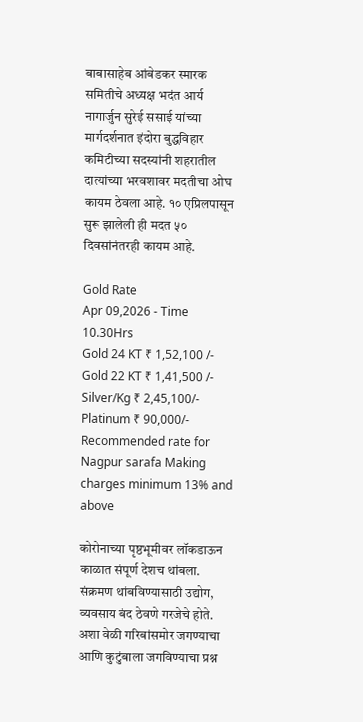बाबासाहेब आंबेडकर स्मारक समितीचे अध्यक्ष भदंत आर्य नागार्जुन सुरेई ससाई यांच्या मार्गदर्शनात इंदोरा बुद्धविहार कमिटीच्या सदस्यांनी शहरातील दात्यांच्या भरवशावर मदतीचा ओघ कायम ठेवला आहे. १० एप्रिलपासून सुरू झालेली ही मदत ५० दिवसांनंतरही कायम आहे.

Gold Rate
Apr 09,2026 - Time 10.30Hrs
Gold 24 KT ₹ 1,52,100 /-
Gold 22 KT ₹ 1,41,500 /-
Silver/Kg ₹ 2,45,100/-
Platinum ₹ 90,000/-
Recommended rate for Nagpur sarafa Making charges minimum 13% and above

कोरोनाच्या पृष्ठभूमीवर लॉकडाऊन काळात संपूर्ण देशच थांबला. संक्रमण थांबविण्यासाठी उद्योग, व्यवसाय बंद ठेवणे गरजेचे होते. अशा वेळी गरिबांसमोर जगण्याचा आणि कुटुंबाला जगविण्याचा प्रश्न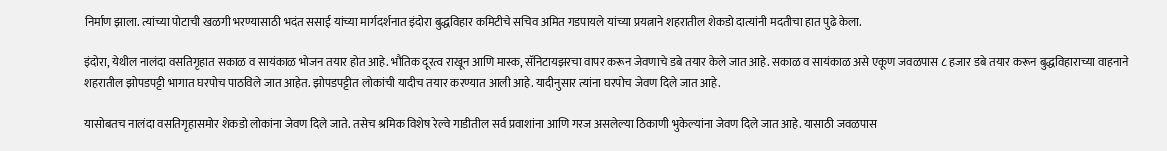निर्माण झाला. त्यांच्या पोटाची खळगी भरण्यासाठी भदंत ससाई यांच्या मार्गदर्शनात इंदोरा बुद्धविहार कमिटीचे सचिव अमित गडपायले यांच्या प्रयत्नाने शहरातील शेकडो दात्यांनी मदतीचा हात पुढे केला.

इंदोरा, येथील नालंदा वसतिगृहात सकाळ व सायंकाळ भोजन तयार होत आहे. भौतिक दूरत्व राखून आणि मास्क, सॅनिटायझरचा वापर करून जेवणाचे डबे तयार केले जात आहे. सकाळ व सायंकाळ असे एकूण जवळपास ८ हजार डबे तयार करून बुद्धविहाराच्या वाहनाने शहरातील झोपडपट्टी भागात घरपोच पाठविले जात आहेत. झोपडपट्टीत लोकांची यादीच तयार करण्यात आली आहे. यादीनुसार त्यांना घरपोच जेवण दिले जात आहे.

यासोबतच नालंदा वसतिगृहासमोर शेकडो लोकांना जेवण दिले जाते. तसेच श्रमिक विशेष रेल्वे गाडीतील सर्व प्रवाशांना आणि गरज असलेल्या ठिकाणी भुकेल्यांना जेवण दिले जात आहे. यासाठी जवळपास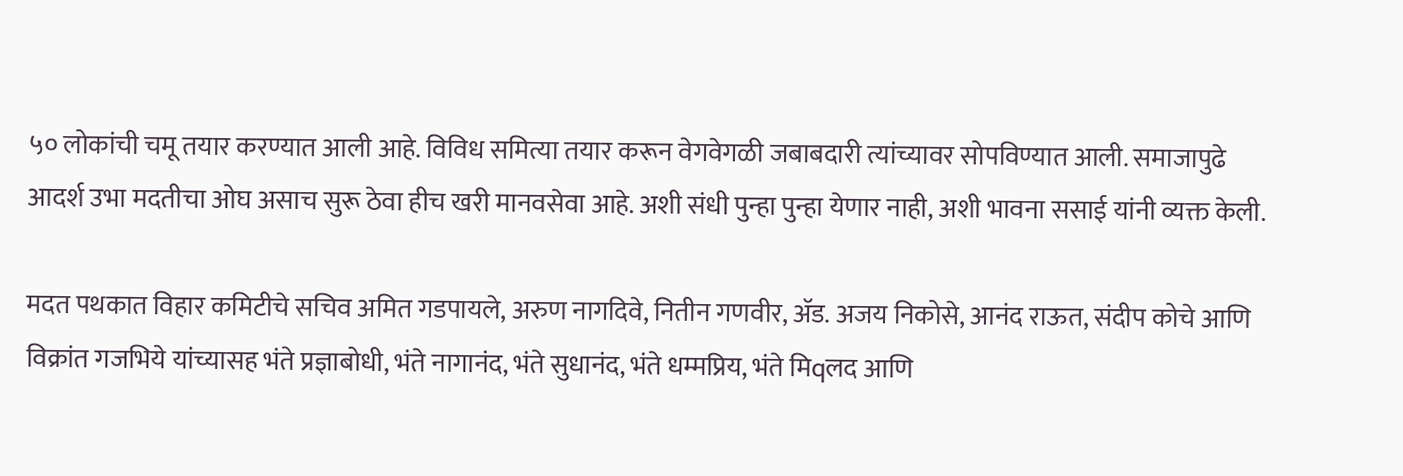५० लोकांची चमू तयार करण्यात आली आहे. विविध समित्या तयार करून वेगवेगळी जबाबदारी त्यांच्यावर सोपविण्यात आली. समाजापुढे आदर्श उभा मदतीचा ओघ असाच सुरू ठेवा हीच खरी मानवसेवा आहे. अशी संधी पुन्हा पुन्हा येणार नाही, अशी भावना ससाई यांनी व्यक्त केली.

मदत पथकात विहार कमिटीचे सचिव अमित गडपायले, अरुण नागदिवे, नितीन गणवीर, अ‍ॅड. अजय निकोसे, आनंद राऊत, संदीप कोचे आणि विक्रांत गजभिये यांच्यासह भंते प्रज्ञाबोधी, भंते नागानंद, भंते सुधानंद, भंते धम्मप्रिय, भंते मिqलद आणि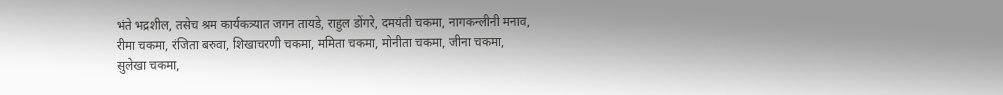भंते भद्रशील, तसेच श्रम कार्यकत्र्यात जगन तायडे, राहुल डोंगरे, दमयंती चकमा, नागकन्लीनी मनाव, रीमा चकमा, रंजिता बरुवा, शिखाचरणी चकमा, ममिता चकमा, मोनीता चकमा, जीना चकमा, सुलेखा चकमा,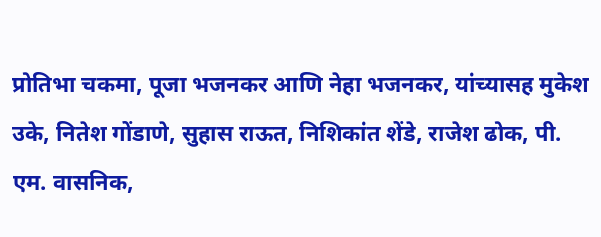प्रोतिभा चकमा, पूजा भजनकर आणि नेहा भजनकर, यांच्यासह मुकेश उके, नितेश गोंडाणे, सुहास राऊत, निशिकांत शेंडे, राजेश ढोक, पी. एम. वासनिक,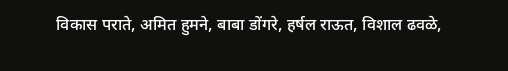विकास पराते, अमित हुमने, बाबा डोंगरे, हर्षल राऊत, विशाल ढवळे,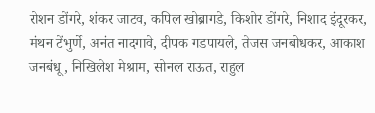रोशन डोंगरे, शंकर जाटव, कपिल खोब्रागडे, किशोर डोंगरे, निशाद इंदूरकर, मंथन टेंभुर्णे, अनंत नादगावे, दीपक गडपायले, तेजस जनबोधकर, आकाश जनबंधू, निखिलेश मेश्राम, सोनल राऊत, राहुल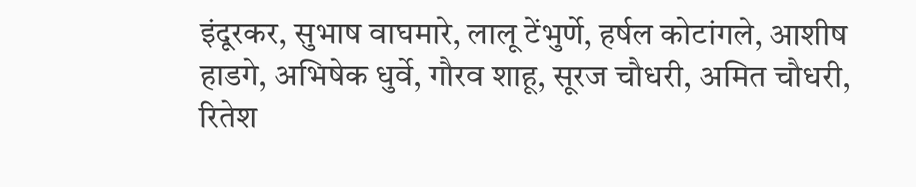इंदूरकर, सुभाष वाघमारे, लालू टेंभुर्णे, हर्षल कोटांगले, आशीष हाडगे, अभिषेक धुर्वे, गौरव शाहू, सूरज चौधरी, अमित चौधरी, रितेश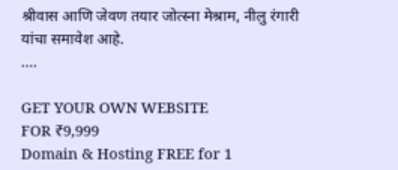श्रीवास आणि जेवण तयार जोत्स्ना मेश्राम, नीलु रंगारी यांचा समावेश आहे.
….

GET YOUR OWN WEBSITE
FOR ₹9,999
Domain & Hosting FREE for 1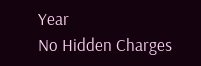Year
No Hidden Charges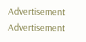Advertisement
Advertisement